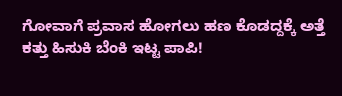ಗೋವಾಗೆ ಪ್ರವಾಸ ಹೋಗಲು ಹಣ ಕೊಡದ್ದಕ್ಕೆ ಅತ್ತೆ ಕತ್ತು ಹಿಸುಕಿ ಬೆಂಕಿ ಇಟ್ಟ ಪಾಪಿ!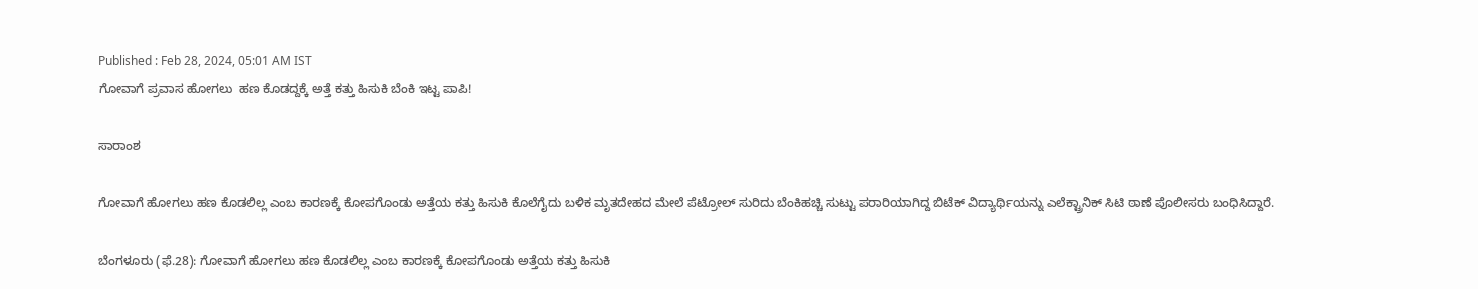Published : Feb 28, 2024, 05:01 AM IST
ಗೋವಾಗೆ ಪ್ರವಾಸ ಹೋಗಲು  ಹಣ ಕೊಡದ್ದಕ್ಕೆ ಅತ್ತೆ ಕತ್ತು ಹಿಸುಕಿ ಬೆಂಕಿ ಇಟ್ಟ ಪಾಪಿ!

ಸಾರಾಂಶ

ಗೋವಾಗೆ ಹೋಗಲು ಹಣ ಕೊಡಲಿಲ್ಲ ಎಂಬ ಕಾರಣಕ್ಕೆ ಕೋಪಗೊಂಡು ಅತ್ತೆಯ ಕತ್ತು ಹಿಸುಕಿ ಕೊಲೆಗೈದು ಬಳಿಕ ಮೃತದೇಹದ ಮೇಲೆ ಪೆಟ್ರೋಲ್‌ ಸುರಿದು ಬೆಂಕಿಹಚ್ಚಿ ಸುಟ್ಟು ಪರಾರಿಯಾಗಿದ್ದ ಬಿಟೆಕ್‌ ವಿದ್ಯಾರ್ಥಿಯನ್ನು ಎಲೆಕ್ಟ್ರಾನಿಕ್‌ ಸಿಟಿ ಠಾಣೆ ಪೊಲೀಸರು ಬಂಧಿಸಿದ್ದಾರೆ.

ಬೆಂಗಳೂರು (ಫೆ.28): ಗೋವಾಗೆ ಹೋಗಲು ಹಣ ಕೊಡಲಿಲ್ಲ ಎಂಬ ಕಾರಣಕ್ಕೆ ಕೋಪಗೊಂಡು ಅತ್ತೆಯ ಕತ್ತು ಹಿಸುಕಿ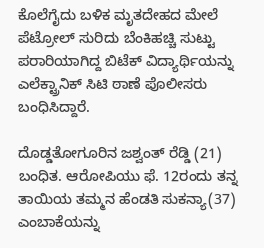ಕೊಲೆಗೈದು ಬಳಿಕ ಮೃತದೇಹದ ಮೇಲೆ ಪೆಟ್ರೋಲ್‌ ಸುರಿದು ಬೆಂಕಿಹಚ್ಚಿ ಸುಟ್ಟು ಪರಾರಿಯಾಗಿದ್ದ ಬಿಟೆಕ್‌ ವಿದ್ಯಾರ್ಥಿಯನ್ನು ಎಲೆಕ್ಟ್ರಾನಿಕ್‌ ಸಿಟಿ ಠಾಣೆ ಪೊಲೀಸರು ಬಂಧಿಸಿದ್ದಾರೆ.

ದೊಡ್ಡತೋಗೂರಿನ ಜಶ್ವಂತ್‌ ರೆಡ್ಡಿ (21) ಬಂಧಿತ. ಆರೋಪಿಯು ಫೆ. 12ರಂದು ತನ್ನ ತಾಯಿಯ ತಮ್ಮನ ಹೆಂಡತಿ ಸುಕನ್ಯಾ(37) ಎಂಬಾಕೆಯನ್ನು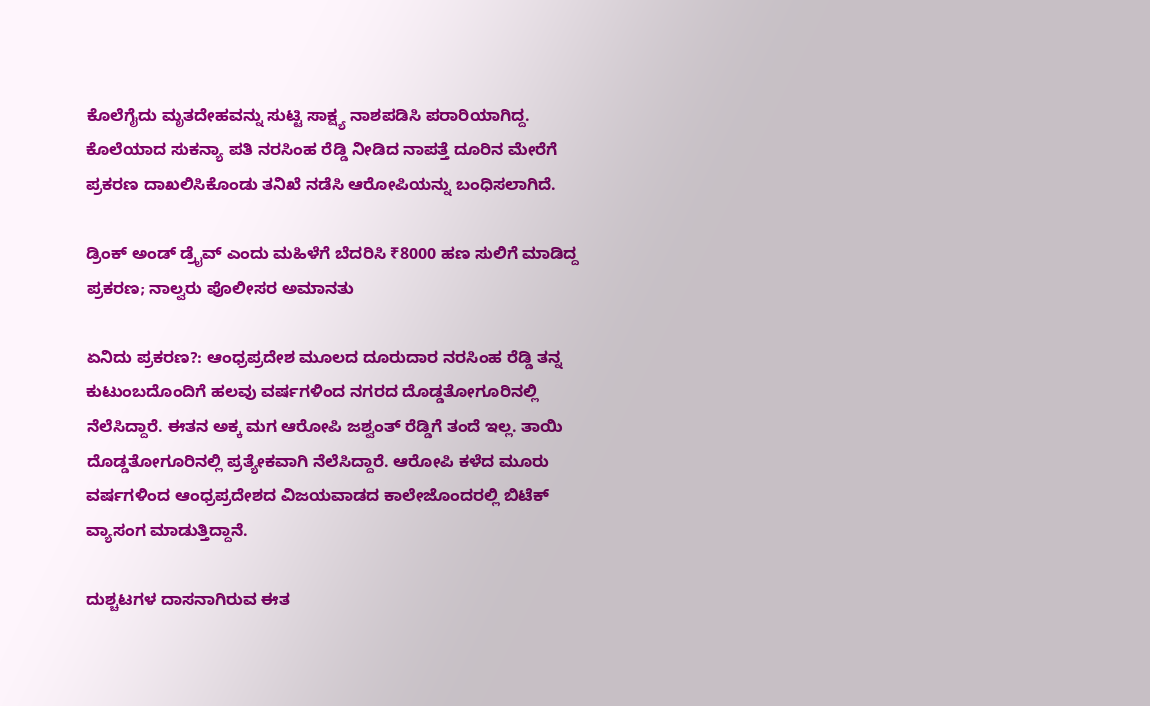ಕೊಲೆಗೈದು ಮೃತದೇಹವನ್ನು ಸುಟ್ಟಿ ಸಾಕ್ಷ್ಯ ನಾಶಪಡಿಸಿ ಪರಾರಿಯಾಗಿದ್ದ. ಕೊಲೆಯಾದ ಸುಕನ್ಯಾ ಪತಿ ನರಸಿಂಹ ರೆಡ್ಡಿ ನೀಡಿದ ನಾಪತ್ತೆ ದೂರಿನ ಮೇರೆಗೆ ಪ್ರಕರಣ ದಾಖಲಿಸಿಕೊಂಡು ತನಿಖೆ ನಡೆಸಿ ಆರೋಪಿಯನ್ನು ಬಂಧಿಸಲಾಗಿದೆ.

ಡ್ರಿಂಕ್ ಅಂಡ್ ಡ್ರೈವ್ ಎಂದು ಮಹಿಳೆಗೆ ಬೆದರಿಸಿ ₹8000 ಹಣ ಸುಲಿಗೆ ಮಾಡಿದ್ದ ಪ್ರಕರಣ; ನಾಲ್ವರು ಪೊಲೀಸರ ಅಮಾನತು

ಏನಿದು ಪ್ರಕರಣ?: ಆಂಧ್ರಪ್ರದೇಶ ಮೂಲದ ದೂರುದಾರ ನರಸಿಂಹ ರೆಡ್ಡಿ ತನ್ನ ಕುಟುಂಬದೊಂದಿಗೆ ಹಲವು ವರ್ಷಗಳಿಂದ ನಗರದ ದೊಡ್ಡತೋಗೂರಿನಲ್ಲಿ ನೆಲೆಸಿದ್ದಾರೆ. ಈತನ ಅಕ್ಕ ಮಗ ಆರೋಪಿ ಜಶ್ವಂತ್‌ ರೆಡ್ಡಿಗೆ ತಂದೆ ಇಲ್ಲ. ತಾಯಿ ದೊಡ್ಡತೋಗೂರಿನಲ್ಲಿ ಪ್ರತ್ಯೇಕವಾಗಿ ನೆಲೆಸಿದ್ದಾರೆ. ಆರೋಪಿ ಕಳೆದ ಮೂರು ವರ್ಷಗಳಿಂದ ಆಂಧ್ರಪ್ರದೇಶದ ವಿಜಯವಾಡದ ಕಾಲೇಜೊಂದರಲ್ಲಿ ಬಿಟೆಕ್‌ ವ್ಯಾಸಂಗ ಮಾಡುತ್ತಿದ್ದಾನೆ.

ದುಶ್ಚಟಗಳ ದಾಸನಾಗಿರುವ ಈತ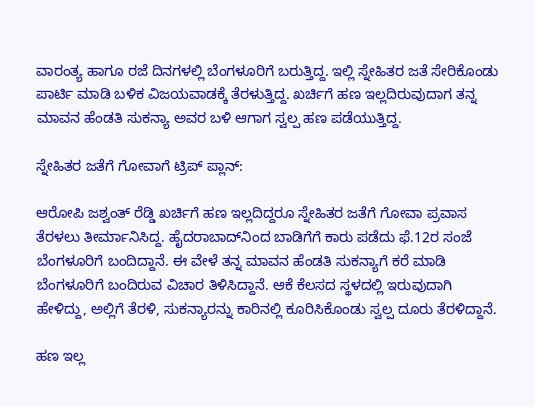ವಾರಂತ್ಯ ಹಾಗೂ ರಜೆ ದಿನಗಳಲ್ಲಿ ಬೆಂಗಳೂರಿಗೆ ಬರುತ್ತಿದ್ದ. ಇಲ್ಲಿ ಸ್ನೇಹಿತರ ಜತೆ ಸೇರಿಕೊಂಡು ಪಾರ್ಟಿ ಮಾಡಿ ಬಳಿಕ ವಿಜಯವಾಡಕ್ಕೆ ತೆರಳುತ್ತಿದ್ದ. ಖರ್ಚಿಗೆ ಹಣ ಇಲ್ಲದಿರುವುದಾಗ ತನ್ನ ಮಾವನ ಹೆಂಡತಿ ಸುಕನ್ಯಾ ಅವರ ಬಳಿ ಆಗಾಗ ಸ್ವಲ್ಪ ಹಣ ಪಡೆಯುತ್ತಿದ್ದ.

ಸ್ನೇಹಿತರ ಜತೆಗೆ ಗೋವಾಗೆ ಟ್ರಿಪ್‌ ಪ್ಲಾನ್‌:

ಆರೋಪಿ ಜಶ್ವಂತ್‌ ರೆಡ್ಡಿ ಖರ್ಚಿಗೆ ಹಣ ಇಲ್ಲದಿದ್ದರೂ ಸ್ನೇಹಿತರ ಜತೆಗೆ ಗೋವಾ ಪ್ರವಾಸ ತೆರಳಲು ತೀರ್ಮಾನಿಸಿದ್ದ. ಹೈದರಾಬಾದ್‌ನಿಂದ ಬಾಡಿಗೆಗೆ ಕಾರು ಪಡೆದು ಫೆ.12ರ ಸಂಜೆ ಬೆಂಗಳೂರಿಗೆ ಬಂದಿದ್ದಾನೆ. ಈ ವೇಳೆ ತನ್ನ ಮಾವನ ಹೆಂಡತಿ ಸುಕನ್ಯಾಗೆ ಕರೆ ಮಾಡಿ ಬೆಂಗಳೂರಿಗೆ ಬಂದಿರುವ ವಿಚಾರ ತಿಳಿಸಿದ್ದಾನೆ. ಆಕೆ ಕೆಲಸದ ಸ್ಥಳದಲ್ಲಿ ಇರುವುದಾಗಿ ಹೇಳಿದ್ದು, ಅಲ್ಲಿಗೆ ತೆರಳಿ, ಸುಕನ್ಯಾರನ್ನು ಕಾರಿನಲ್ಲಿ ಕೂರಿಸಿಕೊಂಡು ಸ್ವಲ್ಪ ದೂರು ತೆರಳಿದ್ದಾನೆ.

ಹಣ ಇಲ್ಲ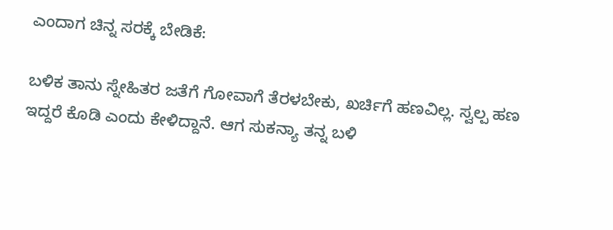ಎಂದಾಗ ಚಿನ್ನ ಸರಕ್ಕೆ ಬೇಡಿಕೆ:

ಬಳಿಕ ತಾನು ಸ್ನೇಹಿತರ ಜತೆಗೆ ಗೋವಾಗೆ ತೆರಳಬೇಕು, ಖರ್ಚಿಗೆ ಹಣವಿಲ್ಲ. ಸ್ವಲ್ಪ ಹಣ ಇದ್ದರೆ ಕೊಡಿ ಎಂದು ಕೇಳಿದ್ದಾನೆ. ಆಗ ಸುಕನ್ಯಾ ತನ್ನ ಬಳಿ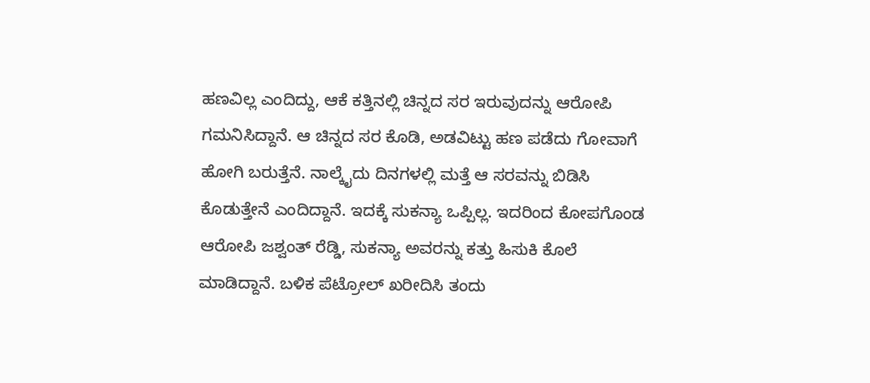ಹಣವಿಲ್ಲ ಎಂದಿದ್ದು, ಆಕೆ ಕತ್ತಿನಲ್ಲಿ ಚಿನ್ನದ ಸರ ಇರುವುದನ್ನು ಆರೋಪಿ ಗಮನಿಸಿದ್ದಾನೆ. ಆ ಚಿನ್ನದ ಸರ ಕೊಡಿ, ಅಡವಿಟ್ಟು ಹಣ ಪಡೆದು ಗೋವಾಗೆ ಹೋಗಿ ಬರುತ್ತೆನೆ. ನಾಲ್ಕೈದು ದಿನಗಳಲ್ಲಿ ಮತ್ತೆ ಆ ಸರವನ್ನು ಬಿಡಿಸಿ ಕೊಡುತ್ತೇನೆ ಎಂದಿದ್ದಾನೆ. ಇದಕ್ಕೆ ಸುಕನ್ಯಾ ಒಪ್ಪಿಲ್ಲ. ಇದರಿಂದ ಕೋಪಗೊಂಡ ಆರೋಪಿ ಜಶ್ವಂತ್‌ ರೆಡ್ಡಿ, ಸುಕನ್ಯಾ ಅವರನ್ನು ಕತ್ತು ಹಿಸುಕಿ ಕೊಲೆ ಮಾಡಿದ್ದಾನೆ. ಬಳಿಕ ಪೆಟ್ರೋಲ್‌ ಖರೀದಿಸಿ ತಂದು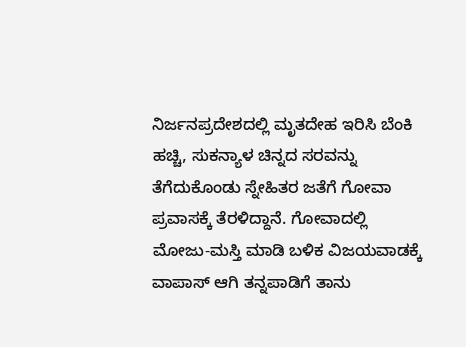ನಿರ್ಜನಪ್ರದೇಶದಲ್ಲಿ ಮೃತದೇಹ ಇರಿಸಿ ಬೆಂಕಿ ಹಚ್ಚಿ, ಸುಕನ್ಯಾಳ ಚಿನ್ನದ ಸರವನ್ನು ತೆಗೆದುಕೊಂಡು ಸ್ನೇಹಿತರ ಜತೆಗೆ ಗೋವಾ ಪ್ರವಾಸಕ್ಕೆ ತೆರಳಿದ್ದಾನೆ. ಗೋವಾದಲ್ಲಿ ಮೋಜು-ಮಸ್ತಿ ಮಾಡಿ ಬಳಿಕ ವಿಜಯವಾಡಕ್ಕೆ ವಾಪಾಸ್‌ ಆಗಿ ತನ್ನಪಾಡಿಗೆ ತಾನು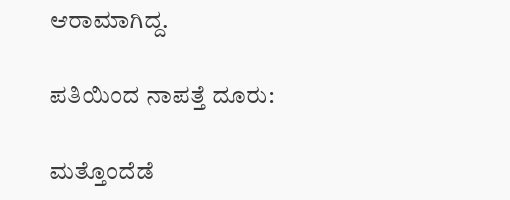ಆರಾಮಾಗಿದ್ದ.

ಪತಿಯಿಂದ ನಾಪತ್ತೆ ದೂರು:

ಮತ್ತೊಂದೆಡೆ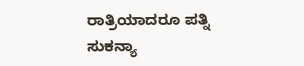ರಾತ್ರಿಯಾದರೂ ಪತ್ನಿ ಸುಕನ್ಯಾ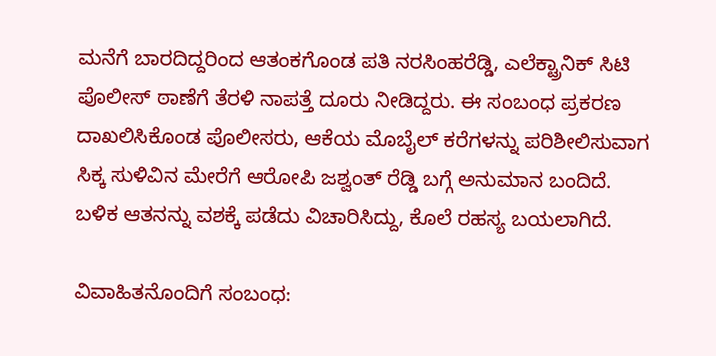ಮನೆಗೆ ಬಾರದಿದ್ದರಿಂದ ಆತಂಕಗೊಂಡ ಪತಿ ನರಸಿಂಹರೆಡ್ಡಿ, ಎಲೆಕ್ಟ್ರಾನಿಕ್‌ ಸಿಟಿ ಪೊಲೀಸ್‌ ಠಾಣೆಗೆ ತೆರಳಿ ನಾಪತ್ತೆ ದೂರು ನೀಡಿದ್ದರು. ಈ ಸಂಬಂಧ ಪ್ರಕರಣ ದಾಖಲಿಸಿಕೊಂಡ ಪೊಲೀಸರು, ಆಕೆಯ ಮೊಬೈಲ್‌ ಕರೆಗಳನ್ನು ಪರಿಶೀಲಿಸುವಾಗ ಸಿಕ್ಕ ಸುಳಿವಿನ ಮೇರೆಗೆ ಆರೋಪಿ ಜಶ್ವಂತ್‌ ರೆಡ್ಡಿ ಬಗ್ಗೆ ಅನುಮಾನ ಬಂದಿದೆ. ಬಳಿಕ ಆತನನ್ನು ವಶಕ್ಕೆ ಪಡೆದು ವಿಚಾರಿಸಿದ್ದು, ಕೊಲೆ ರಹಸ್ಯ ಬಯಲಾಗಿದೆ.

ವಿವಾಹಿತನೊಂದಿಗೆ ಸಂಬಂಧ: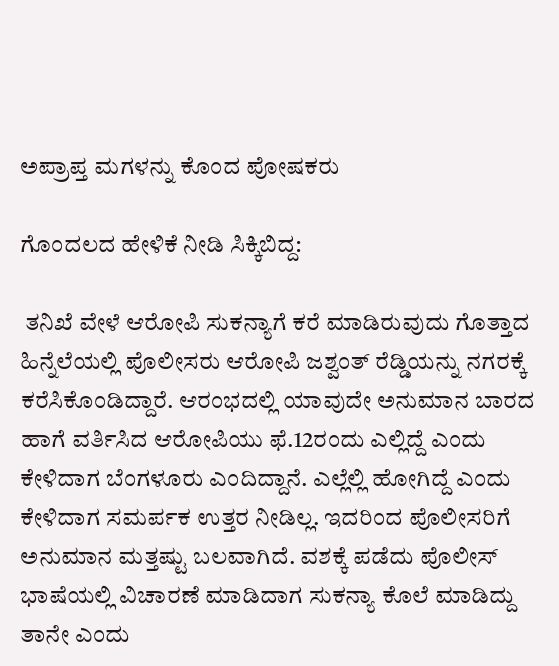ಅಪ್ರಾಪ್ತ ಮಗಳನ್ನು ಕೊಂದ ಪೋಷಕರು

ಗೊಂದಲದ ಹೇಳಿಕೆ ನೀಡಿ ಸಿಕ್ಕಿಬಿದ್ದ:

 ತನಿಖೆ ವೇಳೆ ಆರೋಪಿ ಸುಕನ್ಯಾಗೆ ಕರೆ ಮಾಡಿರುವುದು ಗೊತ್ತಾದ ಹಿನ್ನೆಲೆಯಲ್ಲಿ ಪೊಲೀಸರು ಆರೋಪಿ ಜಶ್ವಂತ್‌ ರೆಡ್ಡಿಯನ್ನು ನಗರಕ್ಕೆ ಕರೆಸಿಕೊಂಡಿದ್ದಾರೆ. ಆರಂಭದಲ್ಲಿ ಯಾವುದೇ ಅನುಮಾನ ಬಾರದ ಹಾಗೆ ವರ್ತಿಸಿದ ಆರೋಪಿಯು ಫೆ.12ರಂದು ಎಲ್ಲಿದ್ದೆ ಎಂದು ಕೇಳಿದಾಗ ಬೆಂಗಳೂರು ಎಂದಿದ್ದಾನೆ. ಎಲ್ಲೆಲ್ಲಿ ಹೋಗಿದ್ದೆ ಎಂದು ಕೇಳಿದಾಗ ಸಮರ್ಪಕ ಉತ್ತರ ನೀಡಿಲ್ಲ. ಇದರಿಂದ ಪೊಲೀಸರಿಗೆ ಅನುಮಾನ ಮತ್ತಷ್ಟು ಬಲವಾಗಿದೆ. ವಶಕ್ಕೆ ಪಡೆದು ಪೊಲೀಸ್‌ ಭಾಷೆಯಲ್ಲಿ ವಿಚಾರಣೆ ಮಾಡಿದಾಗ ಸುಕನ್ಯಾ ಕೊಲೆ ಮಾಡಿದ್ದು ತಾನೇ ಎಂದು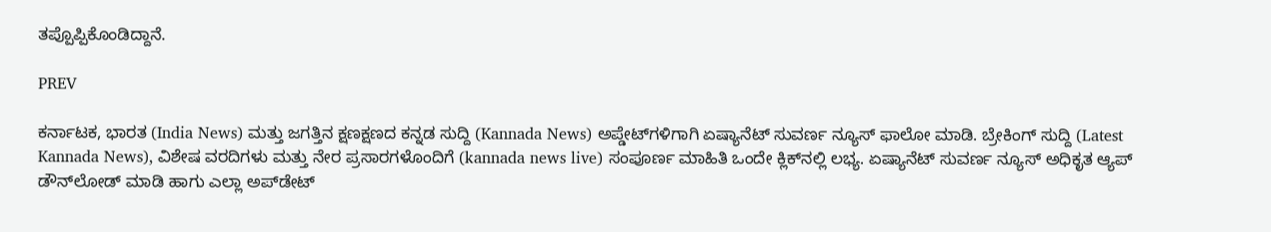ತಪ್ಪೊಪ್ಪಿಕೊಂಡಿದ್ದಾನೆ.

PREV

ಕರ್ನಾಟಕ, ಭಾರತ (India News) ಮತ್ತು ಜಗತ್ತಿನ ಕ್ಷಣಕ್ಷಣದ ಕನ್ನಡ ಸುದ್ದಿ (Kannada News) ಅಪ್ಡೇಟ್‌ಗಳಿಗಾಗಿ ಏಷ್ಯಾನೆಟ್ ಸುವರ್ಣ ನ್ಯೂಸ್‌ ಫಾಲೋ ಮಾಡಿ. ಬ್ರೇಕಿಂಗ್ ಸುದ್ದಿ (Latest Kannada News), ವಿಶೇಷ ವರದಿಗಳು ಮತ್ತು ನೇರ ಪ್ರಸಾರಗಳೊಂದಿಗೆ (kannada news live) ಸಂಪೂರ್ಣ ಮಾಹಿತಿ ಒಂದೇ ಕ್ಲಿಕ್‌ನಲ್ಲಿ ಲಭ್ಯ. ಏಷ್ಯಾನೆಟ್ ಸುವರ್ಣ ನ್ಯೂಸ್ ಅಧಿಕೃತ ಆ್ಯಪ್ ಡೌನ್‌ಲೋಡ್ ಮಾಡಿ ಹಾಗು ಎಲ್ಲಾ ಅಪ್‌ಡೇಟ್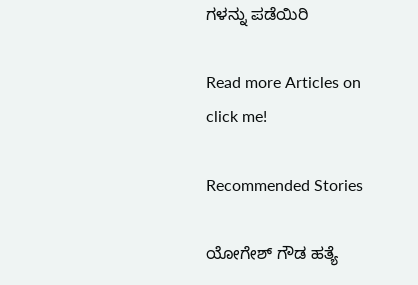ಗಳನ್ನು ಪಡೆಯಿರಿ

Read more Articles on
click me!

Recommended Stories

ಯೋಗೇಶ್ ಗೌಡ ಹತ್ಯೆ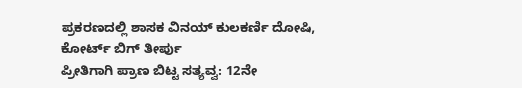ಪ್ರಕರಣದಲ್ಲಿ ಶಾಸಕ ವಿನಯ್ ಕುಲಕರ್ಣಿ ದೋಷಿ, ಕೋರ್ಟ್ ಬಿಗ್ ತೀರ್ಪು
ಪ್ರೀತಿಗಾಗಿ ಪ್ರಾಣ ಬಿಟ್ಟ ಸತ್ಯವ್ವ: 12ನೇ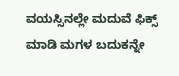ವಯಸ್ಸಿನಲ್ಲೇ ಮದುವೆ ಫಿಕ್ಸ್ ಮಾಡಿ ಮಗಳ ಬದುಕನ್ನೇ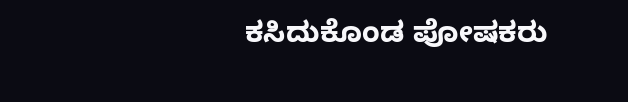ಕಸಿದುಕೊಂಡ ಪೋಷಕರು